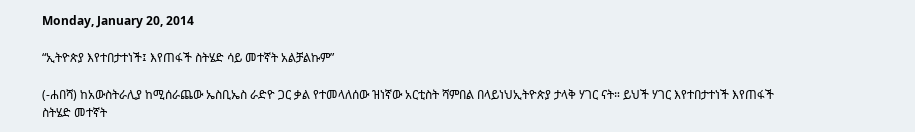Monday, January 20, 2014

“ኢትዮጵያ እየተበታተነች፤ እየጠፋች ስትሄድ ሳይ መተኛት አልቻልኩም”

(-ሐበሻ) ከአውስትራሊያ ከሚሰራጨው ኤስቢኤስ ራድዮ ጋር ቃል የተመላለሰው ዝነኛው አርቲስት ሻምበል በላይነህኢትዮጵያ ታላቅ ሃገር ናት። ይህች ሃገር እየተበታተነች እየጠፋች ስትሄድ መተኛት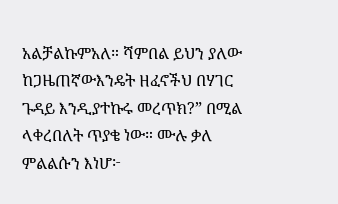አልቻልኩምአለ። ሻምበል ይህን ያለው ከጋዜጠኛውእንዴት ዘፈኖችህ በሃገር ጉዳይ እንዲያተኩሩ መረጥክ?” በሚል ላቀረበለት ጥያቄ ነው። ሙሉ ቃለ ምልልሱን እነሆ፦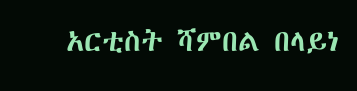አርቲስት ሻምበል በላይነ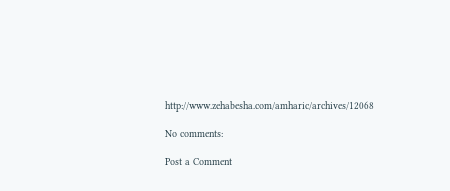http://www.zehabesha.com/amharic/archives/12068

No comments:

Post a Comment